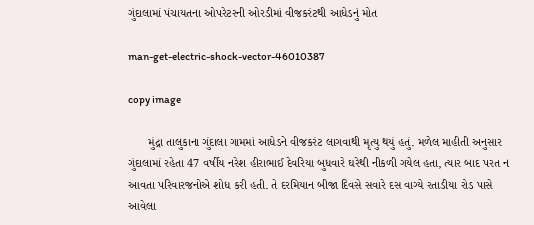ગુંદાલામાં પંચાયતના ઓપરેટરની ઓરડીમાં વીજકરંટથી આધેડનું મોત

man-get-electric-shock-vector-46010387

copy image

      મુંદ્રા તાલુકાના ગુંદાલા ગામમાં આધેડને વીજકરંટ લાગવાથી મૃત્યુ થયું હતું. મળેલ માહીતી અનુસાર ગુંદાલામાં રહેતા 47 વર્ષીય નરેશ હીરાભાઈ દેવરિયા બુધવારે ઘરેથી નીકળી ગયેલ હતા, ત્યાર બાદ પરત ન આવતા પરિવારજનોએ શોધ કરી હતી. તે દરમિયાન બીજા દિવસે સવારે દસ વાગ્યે રતાડીયા રોડ પાસે આવેલા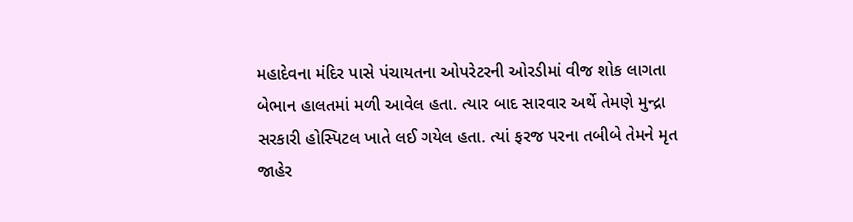મહાદેવના મંદિર પાસે પંચાયતના ઓપરેટરની ઓરડીમાં વીજ શોક લાગતા બેભાન હાલતમાં મળી આવેલ હતા. ત્યાર બાદ સારવાર અર્થે તેમણે મુન્દ્રા સરકારી હોસ્પિટલ ખાતે લઈ ગયેલ હતા. ત્યાં ફરજ પરના તબીબે તેમને મૃત જાહેર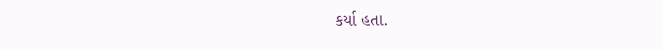કર્યા હતા.